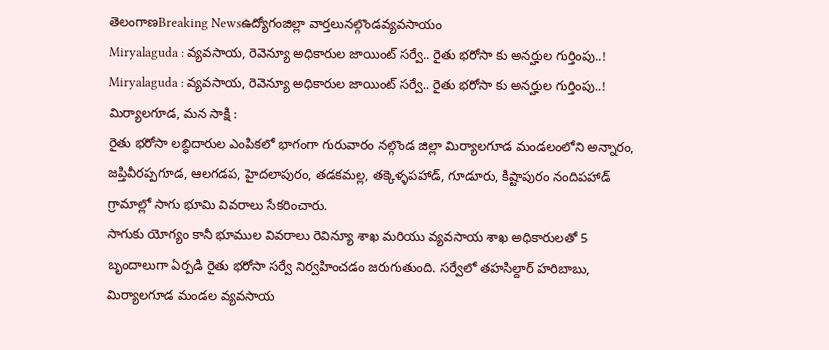తెలంగాణBreaking Newsఉద్యోగంజిల్లా వార్తలునల్గొండవ్యవసాయం
Miryalaguda : వ్యవసాయ, రెవెన్యూ అధికారుల జాయింట్ సర్వే.. రైతు భరోసా కు అనర్హుల గుర్తింపు..!
Miryalaguda : వ్యవసాయ, రెవెన్యూ అధికారుల జాయింట్ సర్వే.. రైతు భరోసా కు అనర్హుల గుర్తింపు..!
మిర్యాలగూడ, మన సాక్షి :
రైతు భరోసా లబ్ధిదారుల ఎంపికలో భాగంగా గురువారం నల్గొండ జిల్లా మిర్యాలగూడ మండలంలోని అన్నారం, జప్తివీరప్పగూడ, ఆలగడప, హైదలాపురం, తడకమల్ల, తక్కెళ్ళపహాడ్, గూడూరు, కిష్టాపురం నందిపహాడ్ గ్రామాల్లో సాగు భూమి వివరాలు సేకరించారు.
సాగుకు యోగ్యం కానీ భూముల వివరాలు రెవిన్యూ శాఖ మరియు వ్యవసాయ శాఖ అధికారులతో 5 బృందాలుగా ఏర్పడి రైతు భరోసా సర్వే నిర్వహించడం జరుగుతుంది. సర్వేలో తహసిల్దార్ హరిబాబు, మిర్యాలగూడ మండల వ్యవసాయ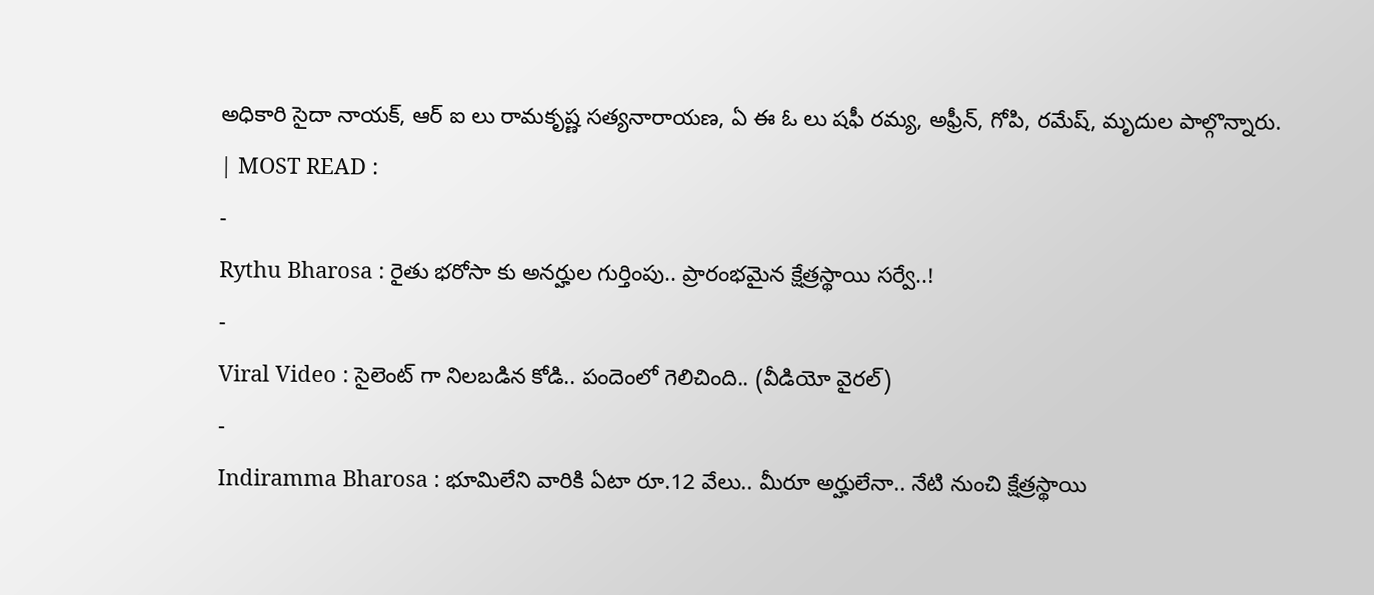అధికారి సైదా నాయక్, ఆర్ ఐ లు రామకృష్ణ సత్యనారాయణ, ఏ ఈ ఓ లు షఫీ రమ్య, అఫ్రీన్, గోపి, రమేష్, మృదుల పాల్గొన్నారు.
| MOST READ :
-
Rythu Bharosa : రైతు భరోసా కు అనర్హుల గుర్తింపు.. ప్రారంభమైన క్షేత్రస్థాయి సర్వే..!
-
Viral Video : సైలెంట్ గా నిలబడిన కోడి.. పందెంలో గెలిచింది.. (వీడియో వైరల్)
-
Indiramma Bharosa : భూమిలేని వారికి ఏటా రూ.12 వేలు.. మీరూ అర్హులేనా.. నేటి నుంచి క్షేత్రస్థాయి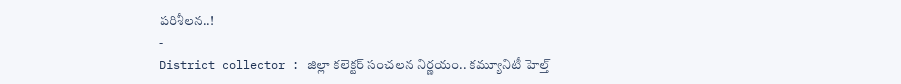పరిశీలన..!
-
District collector : జిల్లా కలెక్టర్ సంచలన నిర్ణయం.. కమ్యూనిటీ హెల్త్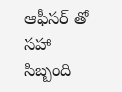ఆఫీసర్ తో సహా సిబ్బంది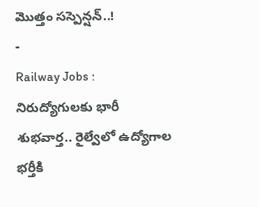మొత్తం సస్పెన్షన్..!
-
Railway Jobs : నిరుద్యోగులకు భారీ శుభవార్త.. రైల్వేలో ఉద్యోగాల భర్తీకి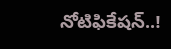నోటిఫికేషన్..!